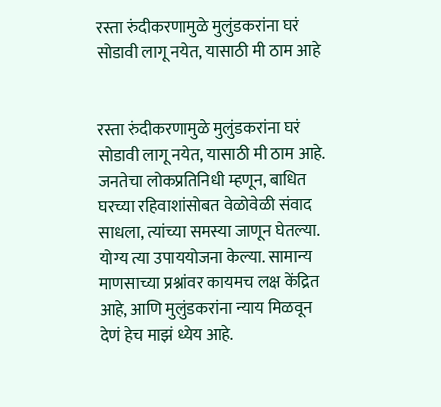रस्ता रुंदीकरणामुळे मुलुंडकरांना घरं सोडावी लागू नयेत, यासाठी मी ठाम आहे


रस्ता रुंदीकरणामुळे मुलुंडकरांना घरं सोडावी लागू नयेत, यासाठी मी ठाम आहे. जनतेचा लोकप्रतिनिधी म्हणून, बाधित घरच्या रहिवाशांसोबत वेळोवेळी संवाद साधला, त्यांच्या समस्या जाणून घेतल्या. योग्य त्या उपाययोजना केल्या. सामान्य माणसाच्या प्रश्नांवर कायमच लक्ष केंद्रित आहे, आणि मुलुंडकरांना न्याय मिळवून देणं हेच माझं ध्येय आहे.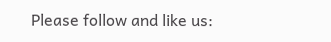Please follow and like us: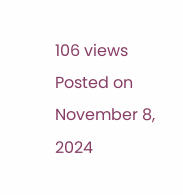106 views
Posted on November 8, 2024